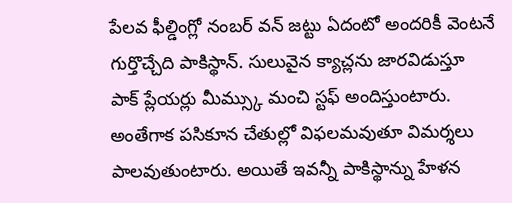పేలవ ఫీల్డింగ్లో నంబర్ వన్ జట్టు ఏదంటో అందరికీ వెంటనే గుర్తొచ్చేది పాకిస్థాన్. సులువైన క్యాచ్లను జారవిడుస్తూ పాక్ ప్లేయర్లు మీమ్స్కు మంచి స్టఫ్ అందిస్తుంటారు. అంతేగాక పసికూన చేతుల్లో విఫలమవుతూ విమర్శలు పాలవుతుంటారు. అయితే ఇవన్నీ పాకిస్థాన్ను హేళన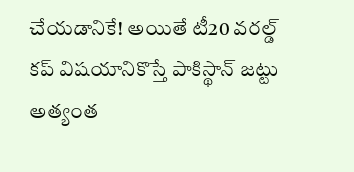చేయడానికే! అయితే టీ20 వరల్డ్ కప్ విషయానికొస్తే పాకిస్థాన్ జట్టు అత్యంత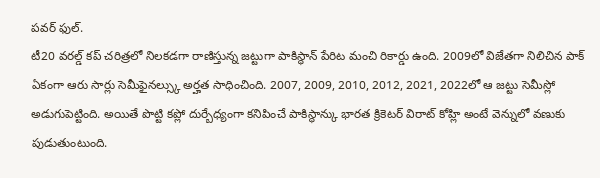పవర్ ఫుల్.
టీ20 వరల్డ్ కప్ చరిత్రలో నిలకడగా రాణిస్తున్న జట్టుగా పాకిస్థాన్ పేరిట మంచి రికార్డు ఉంది. 2009లో విజేతగా నిలిచిన పాక్ ఏకంగా ఆరు సార్లు సెమీఫైనల్స్కు అర్హత సాధించింది. 2007, 2009, 2010, 2012, 2021, 2022లో ఆ జట్టు సెమీస్లో అడుగుపెట్టింది. అయితే పొట్టి కప్లో దుర్బేధ్యంగా కనిపించే పాకిస్థాన్కు భారత క్రికెటర్ విరాట్ కోహ్లి అంటే వెన్నులో వణుకు పుడుతుంటుంది.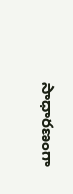సాధారణంగా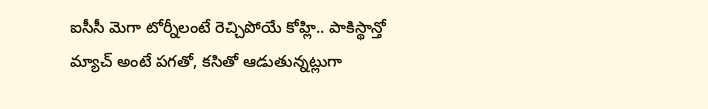ఐసీసీ మెగా టోర్నీలంటే రెచ్చిపోయే కోహ్లి.. పాకిస్థాన్తో మ్యాచ్ అంటే పగతో, కసితో ఆడుతున్నట్లుగా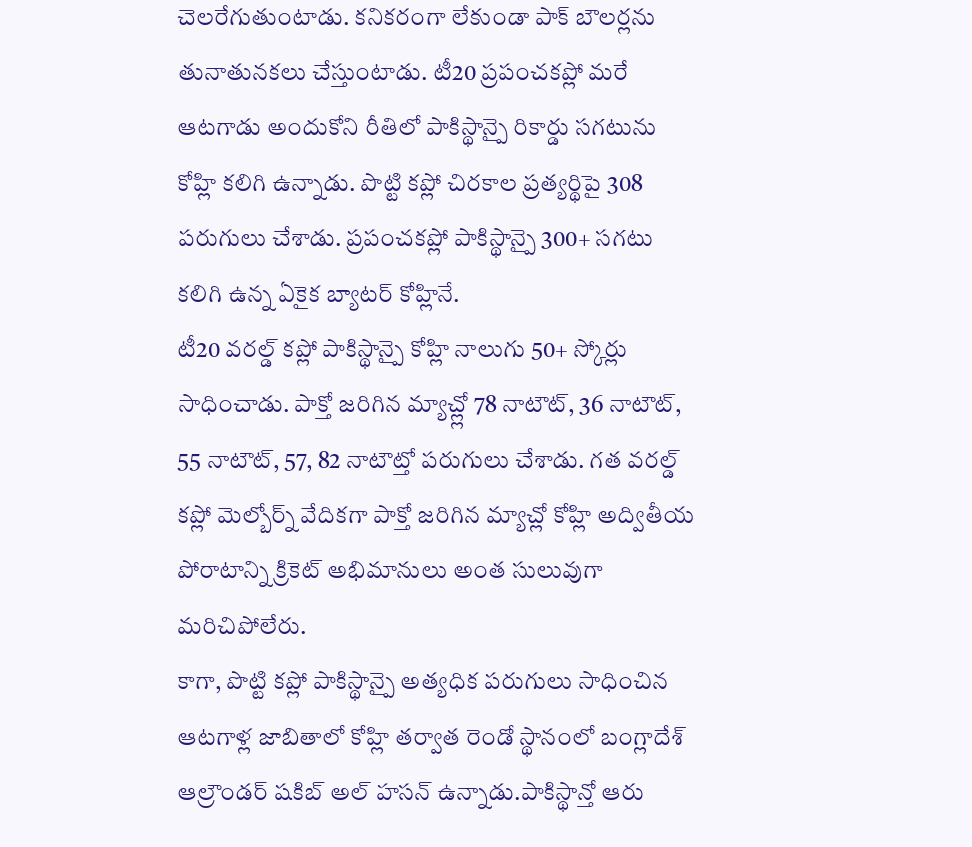చెలరేగుతుంటాడు. కనికరంగా లేకుండా పాక్ బౌలర్లను తునాతునకలు చేస్తుంటాడు. టీ20 ప్రపంచకప్లో మరే ఆటగాడు అందుకోని రీతిలో పాకిస్థాన్పై రికార్డు సగటును కోహ్లి కలిగి ఉన్నాడు. పొట్టి కప్లో చిరకాల ప్రత్యర్థిపై 308 పరుగులు చేశాడు. ప్రపంచకప్లో పాకిస్థాన్పై 300+ సగటు కలిగి ఉన్న ఏకైక బ్యాటర్ కోహ్లినే.
టీ20 వరల్డ్ కప్లో పాకిస్థాన్పై కోహ్లి నాలుగు 50+ స్కోర్లు సాధించాడు. పాక్తో జరిగిన మ్యాచ్ల్లో 78 నాటౌట్, 36 నాటౌట్, 55 నాటౌట్, 57, 82 నాటౌట్తో పరుగులు చేశాడు. గత వరల్డ్ కప్లో మెల్బోర్న్ వేదికగా పాక్తో జరిగిన మ్యాచ్లో కోహ్లి అద్వితీయ పోరాటాన్ని క్రికెట్ అభిమానులు అంత సులువుగా మరిచిపోలేరు.
కాగా, పొట్టి కప్లో పాకిస్థాన్పై అత్యధిక పరుగులు సాధించిన ఆటగాళ్ల జాబితాలో కోహ్లి తర్వాత రెండో స్థానంలో బంగ్లాదేశ్ ఆల్రౌండర్ షకిబ్ అల్ హసన్ ఉన్నాడు.పాకిస్థాన్తో ఆరు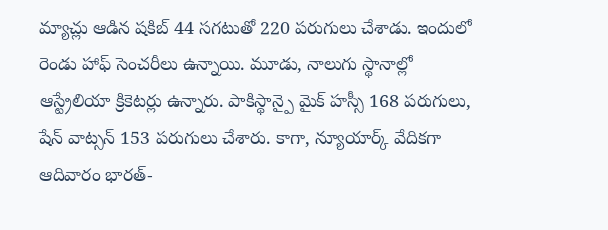మ్యాచ్లు ఆడిన షకిబ్ 44 సగటుతో 220 పరుగులు చేశాడు. ఇందులో రెండు హాఫ్ సెంచరీలు ఉన్నాయి. మూడు, నాలుగు స్థానాల్లో ఆస్ట్రేలియా క్రికెటర్లు ఉన్నారు. పాకిస్థాన్పై మైక్ హస్సీ 168 పరుగులు, షేన్ వాట్సన్ 153 పరుగులు చేశారు. కాగా, న్యూయార్క్ వేదికగా ఆదివారం భారత్-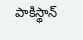పాకిస్థాన్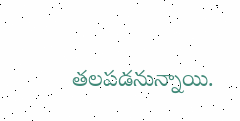తలపడనున్నాయి.